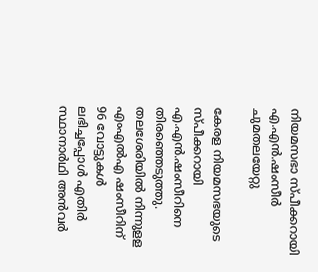നിയമസഭാ സ്പീക്കറായി എ.എന്‍.ഷംസീര്‍ ചുമതലയേറ്റു

കേരള നിയമസഭയുടെ സ്പീക്കറായി എ.എന്‍.ഷംസീറിനെ തിരഞ്ഞെടുത്തു. തലശേരിയില്‍ നിന്നുളള എംഎല്‍എ ഷംസീറിന് 96 വോട്ടുകള്‍ ലഭിച്ചപ്പോള്‍ എതിര്‍ സ്ഥാനാര്‍ഥി അന്‍വര്‍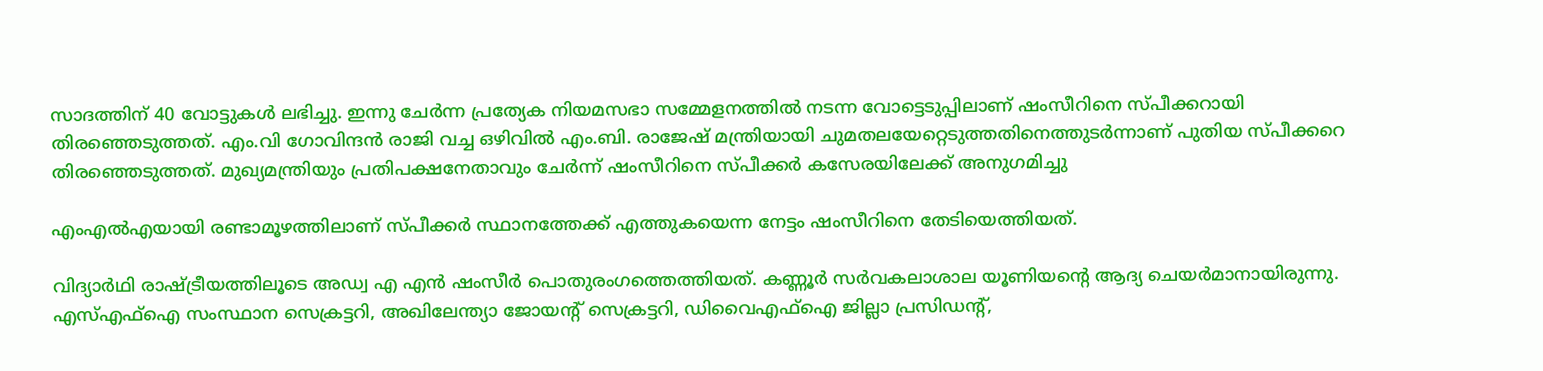സാദത്തിന് 40 വോട്ടുകള്‍ ലഭിച്ചു. ഇന്നു ചേര്‍ന്ന പ്രത്യേക നിയമസഭാ സമ്മേളനത്തില്‍ നടന്ന വോട്ടെടുപ്പിലാണ് ഷംസീറിനെ സ്പീക്കറായി തിരഞ്ഞെടുത്തത്. എം.വി ഗോവിന്ദന്‍ രാജി വച്ച ഒഴിവില്‍ എം.ബി. രാജേഷ് മന്ത്രിയായി ചുമതലയേറ്റെടുത്തതിനെത്തുടര്‍ന്നാണ് പുതിയ സ്പീക്കറെ തിരഞ്ഞെടുത്തത്. മുഖ്യമന്ത്രിയും പ്രതിപക്ഷനേതാവും ചേര്‍ന്ന് ഷംസീറിനെ സ്പീക്കര്‍ കസേരയിലേക്ക് അനുഗമിച്ചു

എംഎല്‍എയായി രണ്ടാമൂഴത്തിലാണ് സ്പീക്കര്‍ സ്ഥാനത്തേക്ക് എത്തുകയെന്ന നേട്ടം ഷംസീറിനെ തേടിയെത്തിയത്.

വിദ്യാര്‍ഥി രാഷ്ട്രീയത്തിലൂടെ അഡ്വ എ എന്‍ ഷംസീര്‍ പൊതുരംഗത്തെത്തിയത്. കണ്ണൂര്‍ സര്‍വകലാശാല യൂണിയന്റെ ആദ്യ ചെയര്‍മാനായിരുന്നു. എസ്എഫ്ഐ സംസ്ഥാന സെക്രട്ടറി, അഖിലേന്ത്യാ ജോയന്റ് സെക്രട്ടറി, ഡിവൈഎഫ്ഐ ജില്ലാ പ്രസിഡന്റ്,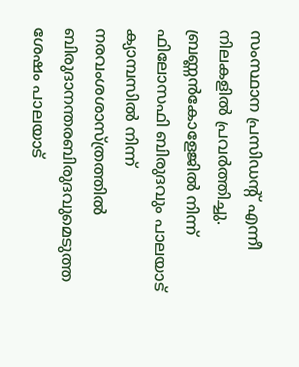സംസ്ഥാന പ്രസിഡന്റ് എന്നീ നിലകളില്‍ പ്രവര്‍ത്തിച്ചു. ബ്രണ്ണന്‍കോളേജില്‍ നിന്ന് ഫിലോസഫി ബിരുദവും പാലയാട് ക്യാമ്പസില്‍ നിന്ന് നരവംശശാസ്ത്രത്തില്‍ ബിരുദാനന്തരബിരുദവുമെടുത്ത ശേഷം പാലയാട്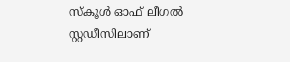സ്‌കൂള്‍ ഓഫ് ലീഗല്‍ സ്റ്റഡീസിലാണ്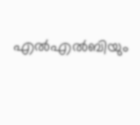എല്‍എല്‍ബിയും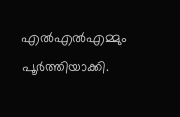എല്‍എല്‍എമ്മും പൂര്‍ത്തിയാക്കി.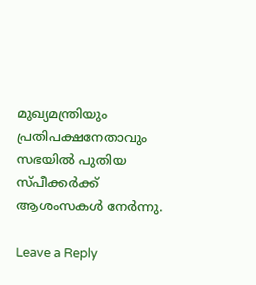മുഖ്യമന്ത്രിയും പ്രതിപക്ഷനേതാവും സഭയില്‍ പുതിയ സ്പീക്കര്‍ക്ക് ആശംസകള്‍ നേര്‍ന്നു.

Leave a Reply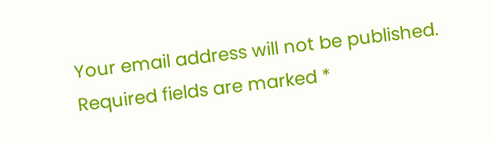Your email address will not be published. Required fields are marked *